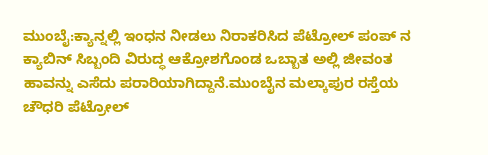ಮುಂಬೈ:ಕ್ಯಾನ್ನಲ್ಲಿ ಇಂಧನ ನೀಡಲು ನಿರಾಕರಿಸಿದ ಪೆಟ್ರೋಲ್ ಪಂಪ್ ನ ಕ್ಯಾಬಿನ್ ಸಿಬ್ಬಂದಿ ವಿರುದ್ಧ ಆಕ್ರೋಶಗೊಂಡ ಒಬ್ಬಾತ ಅಲ್ಲಿ ಜೀವಂತ ಹಾವನ್ನು ಎಸೆದು ಪರಾರಿಯಾಗಿದ್ದಾನೆ.ಮುಂಬೈನ ಮಲ್ಕಾಪುರ ರಸ್ತೆಯ ಚೌಧರಿ ಪೆಟ್ರೋಲ್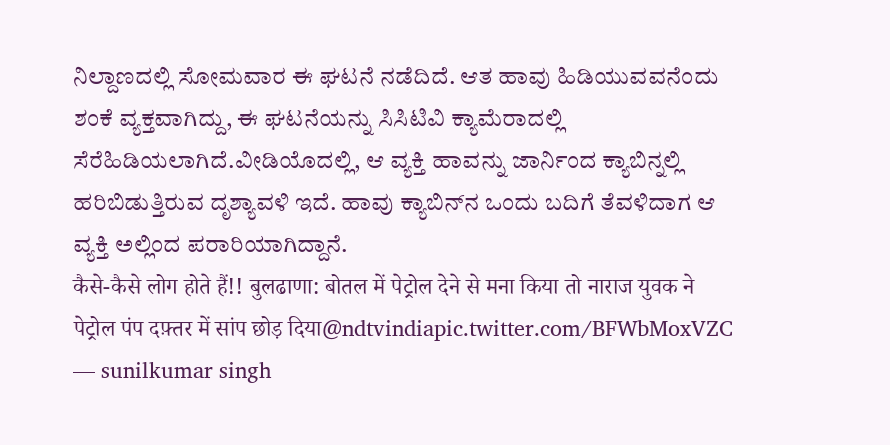ನಿಲ್ದಾಣದಲ್ಲಿ ಸೋಮವಾರ ಈ ಘಟನೆ ನಡೆದಿದೆ. ಆತ ಹಾವು ಹಿಡಿಯುವವನೆಂದು ಶಂಕೆ ವ್ಯಕ್ತವಾಗಿದ್ದು, ಈ ಘಟನೆಯನ್ನು ಸಿಸಿಟಿವಿ ಕ್ಯಾಮೆರಾದಲ್ಲಿ ಸೆರೆಹಿಡಿಯಲಾಗಿದೆ.ವೀಡಿಯೊದಲ್ಲಿ, ಆ ವ್ಯಕ್ತಿ ಹಾವನ್ನು ಜಾರ್ನಿಂದ ಕ್ಯಾಬಿನ್ನಲ್ಲಿ ಹರಿಬಿಡುತ್ತಿರುವ ದೃಶ್ಯಾವಳಿ ಇದೆ. ಹಾವು ಕ್ಯಾಬಿನ್‌ನ ಒಂದು ಬದಿಗೆ ತೆವಳಿದಾಗ ಆ ವ್ಯಕ್ತಿ ಅಲ್ಲಿಂದ ಪರಾರಿಯಾಗಿದ್ದಾನೆ.
कैसे-कैसे लोग होते हैं!! बुलढाणा: बोतल में पेट्रोल देने से मना किया तो नाराज युवक ने पेट्रोल पंप दफ़्तर में सांप छोड़ दिया@ndtvindiapic.twitter.com/BFWbMoxVZC
— sunilkumar singh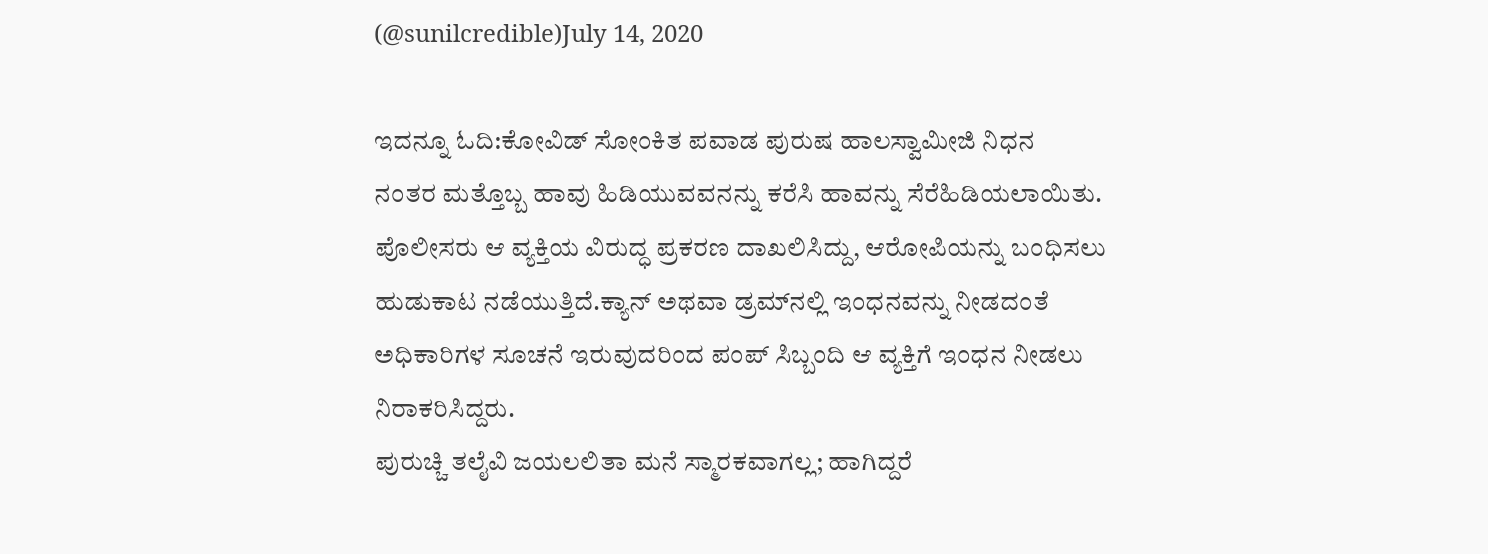(@sunilcredible)July 14, 2020

ಇದನ್ನೂ ಓದಿ:ಕೋವಿಡ್ ಸೋಂಕಿತ ಪವಾಡ ಪುರುಷ ಹಾಲಸ್ವಾಮೀಜಿ ನಿಧನ
ನಂತರ ಮತ್ತೊಬ್ಬ ಹಾವು ಹಿಡಿಯುವವನನ್ನು ಕರೆಸಿ ಹಾವನ್ನು ಸೆರೆಹಿಡಿಯಲಾಯಿತು. ಪೊಲೀಸರು ಆ ವ್ಯಕ್ತಿಯ ವಿರುದ್ಧ ಪ್ರಕರಣ ದಾಖಲಿಸಿದ್ದು, ಆರೋಪಿಯನ್ನು ಬಂಧಿಸಲು ಹುಡುಕಾಟ ನಡೆಯುತ್ತಿದೆ.ಕ್ಯಾನ್ ಅಥವಾ ಡ್ರಮ್‌ನಲ್ಲಿ ಇಂಧನವನ್ನು ನೀಡದಂತೆ ಅಧಿಕಾರಿಗಳ ಸೂಚನೆ ಇರುವುದರಿಂದ ಪಂಪ್ ಸಿಬ್ಬಂದಿ ಆ ವ್ಯಕ್ತಿಗೆ ಇಂಧನ ನೀಡಲು ನಿರಾಕರಿಸಿದ್ದರು.
ಪುರುಚ್ಚಿ ತಲೈವಿ ಜಯಲಲಿತಾ ಮನೆ ಸ್ಮಾರಕವಾಗಲ್ಲ; ಹಾಗಿದ್ದರೆ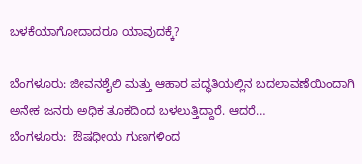ಬಳಕೆಯಾಗೋದಾದರೂ ಯಾವುದಕ್ಕೆ?

ಬೆಂಗಳೂರು: ಜೀವನಶೈಲಿ ಮತ್ತು ಆಹಾರ ಪದ್ಧತಿಯಲ್ಲಿನ ಬದಲಾವಣೆಯಿಂದಾಗಿ ಅನೇಕ ಜನರು ಅಧಿಕ ತೂಕದಿಂದ ಬಳಲುತ್ತಿದ್ದಾರೆ. ಆದರೆ…
ಬೆಂಗಳೂರು:  ಔಷಧೀಯ ಗುಣಗಳಿಂದ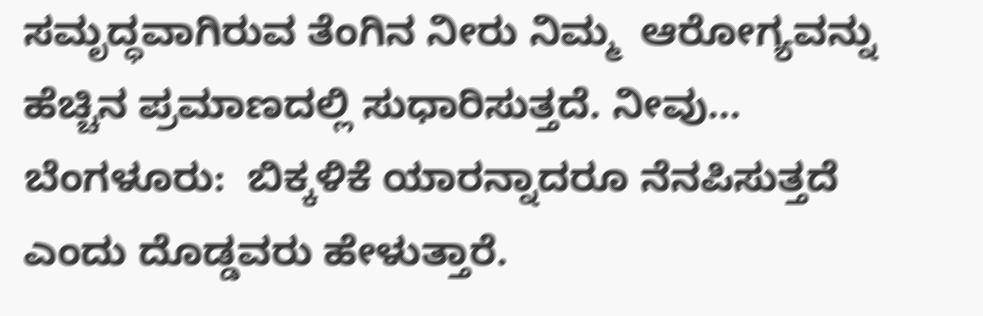ಸಮೃದ್ಧವಾಗಿರುವ ತೆಂಗಿನ ನೀರು ನಿಮ್ಮ  ಆರೋಗ್ಯವನ್ನು ಹೆಚ್ಚಿನ ಪ್ರಮಾಣದಲ್ಲಿ ಸುಧಾರಿಸುತ್ತದೆ. ನೀವು…
ಬೆಂಗಳೂರು:  ಬಿಕ್ಕಳಿಕೆ ಯಾರನ್ನಾದರೂ ನೆನಪಿಸುತ್ತದೆ ಎಂದು ದೊಡ್ಡವರು ಹೇಳುತ್ತಾರೆ.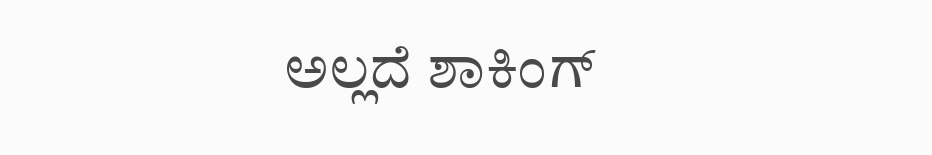ಅಲ್ಲದೆ ಶಾಕಿಂಗ್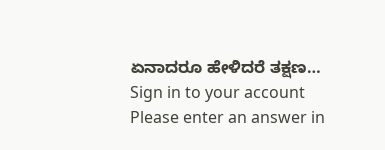ಏನಾದರೂ ಹೇಳಿದರೆ ತಕ್ಷಣ…
Sign in to your account
Please enter an answer in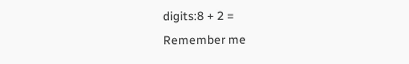digits:8 + 2 =
Remember me